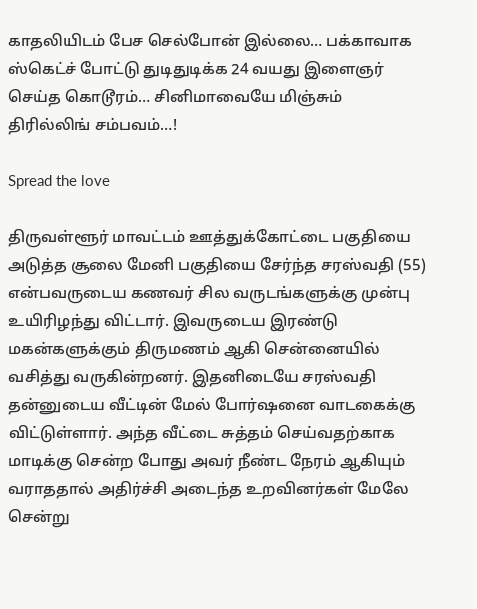காதலியிடம் பேச செல்போன் இல்லை… பக்காவாக ஸ்கெட்ச் போட்டு துடிதுடிக்க 24 வயது இளைஞர் செய்த கொடூரம்… சினிமாவையே மிஞ்சும் திரில்லிங் சம்பவம்…!

Spread the love

திருவள்ளூர் மாவட்டம் ஊத்துக்கோட்டை பகுதியை அடுத்த சூலை மேனி பகுதியை சேர்ந்த சரஸ்வதி (55) என்பவருடைய கணவர் சில வருடங்களுக்கு முன்பு உயிரிழந்து விட்டார். இவருடைய இரண்டு மகன்களுக்கும் திருமணம் ஆகி சென்னையில் வசித்து வருகின்றனர். இதனிடையே சரஸ்வதி தன்னுடைய வீட்டின் மேல் போர்ஷனை வாடகைக்கு விட்டுள்ளார். அந்த வீட்டை சுத்தம் செய்வதற்காக மாடிக்கு சென்ற போது அவர் நீண்ட நேரம் ஆகியும் வராததால் அதிர்ச்சி அடைந்த உறவினர்கள் மேலே சென்று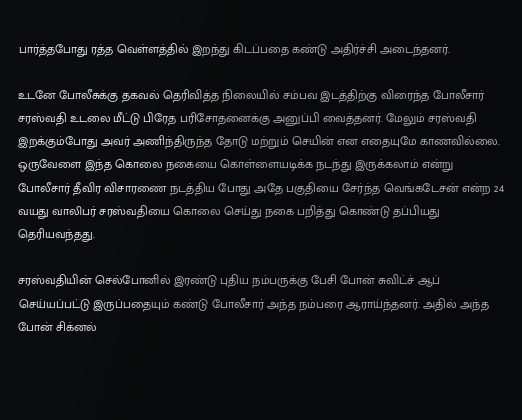பார்த்தபோது ரத்த வெள்ளத்தில் இறந்து கிடப்பதை கண்டு அதிர்ச்சி அடைந்தனர்.

உடனே போலீசுக்கு தகவல் தெரிவித்த நிலையில் சம்பவ இடத்திற்கு விரைந்த போலீசார் சரஸ்வதி உடலை மீட்டு பிரேத பரிசோதனைக்கு அனுப்பி வைத்தனர். மேலும் சரஸ்வதி இறக்கும்போது அவர் அணிந்திருந்த தோடு மற்றும் செயின் என எதையுமே காணவில்லை. ஒருவேளை இந்த கொலை நகையை கொள்ளையடிக்க நடந்து இருக்கலாம் என்று போலீசார் தீவிர விசாரணை நடத்திய போது அதே பகுதியை சேர்ந்த வெங்கடேசன் என்ற 24 வயது வாலிபர் சரஸ்வதியை கொலை செய்து நகை பறித்து கொண்டு தப்பியது தெரியவந்தது.

சரஸ்வதியின் செல்போனில் இரண்டு புதிய நம்பருக்கு பேசி போன் சுவிட்ச் ஆப் செய்யப்பட்டு இருப்பதையும் கண்டு போலீசார் அந்த நம்பரை ஆராய்ந்தனர். அதில் அந்த போன் சிக்னல்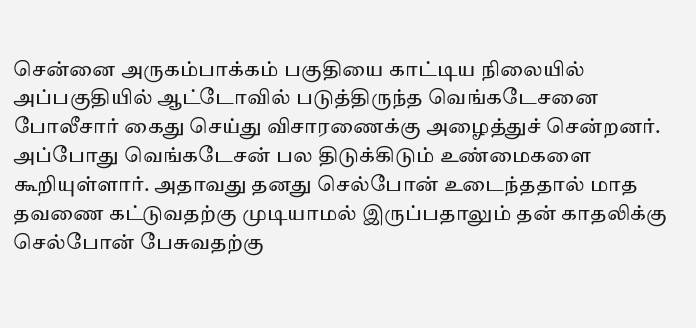சென்னை அருகம்பாக்கம் பகுதியை காட்டிய நிலையில் அப்பகுதியில் ஆட்டோவில் படுத்திருந்த வெங்கடேசனை போலீசார் கைது செய்து விசாரணைக்கு அழைத்துச் சென்றனர். அப்போது வெங்கடேசன் பல திடுக்கிடும் உண்மைகளை கூறியுள்ளார். அதாவது தனது செல்போன் உடைந்ததால் மாத தவணை கட்டுவதற்கு முடியாமல் இருப்பதாலும் தன் காதலிக்கு செல்போன் பேசுவதற்கு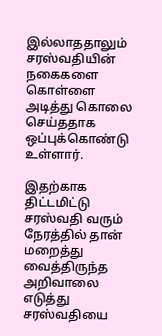இல்லாததாலும் சரஸ்வதியின் நகைகளை கொள்ளை அடித்து கொலை செய்ததாக ஒப்புக்கொண்டு உள்ளார்.

இதற்காக திட்டமிட்டு சரஸ்வதி வரும் நேரத்தில் தான் மறைத்து வைத்திருந்த அறிவாலை எடுத்து சரஸ்வதியை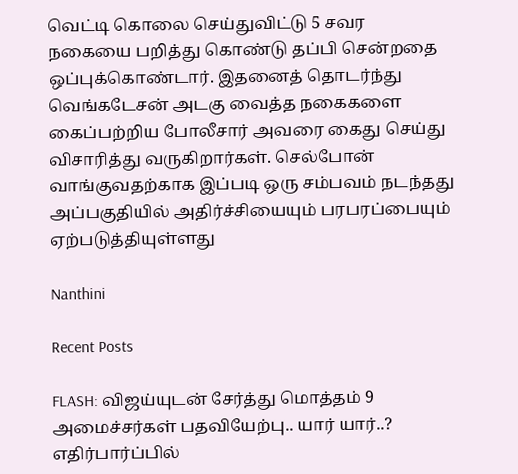வெட்டி கொலை செய்துவிட்டு 5 சவர நகையை பறித்து கொண்டு தப்பி சென்றதை ஒப்புக்கொண்டார். இதனைத் தொடர்ந்து வெங்கடேசன் அடகு வைத்த நகைகளை கைப்பற்றிய போலீசார் அவரை கைது செய்து விசாரித்து வருகிறார்கள். செல்போன் வாங்குவதற்காக இப்படி ஒரு சம்பவம் நடந்தது அப்பகுதியில் அதிர்ச்சியையும் பரபரப்பையும் ஏற்படுத்தியுள்ளது

Nanthini

Recent Posts

FLASH: விஜய்யுடன் சேர்த்து மொத்தம் 9 அமைச்சர்கள் பதவியேற்பு.. யார் யார்..? எதிர்பார்ப்பில்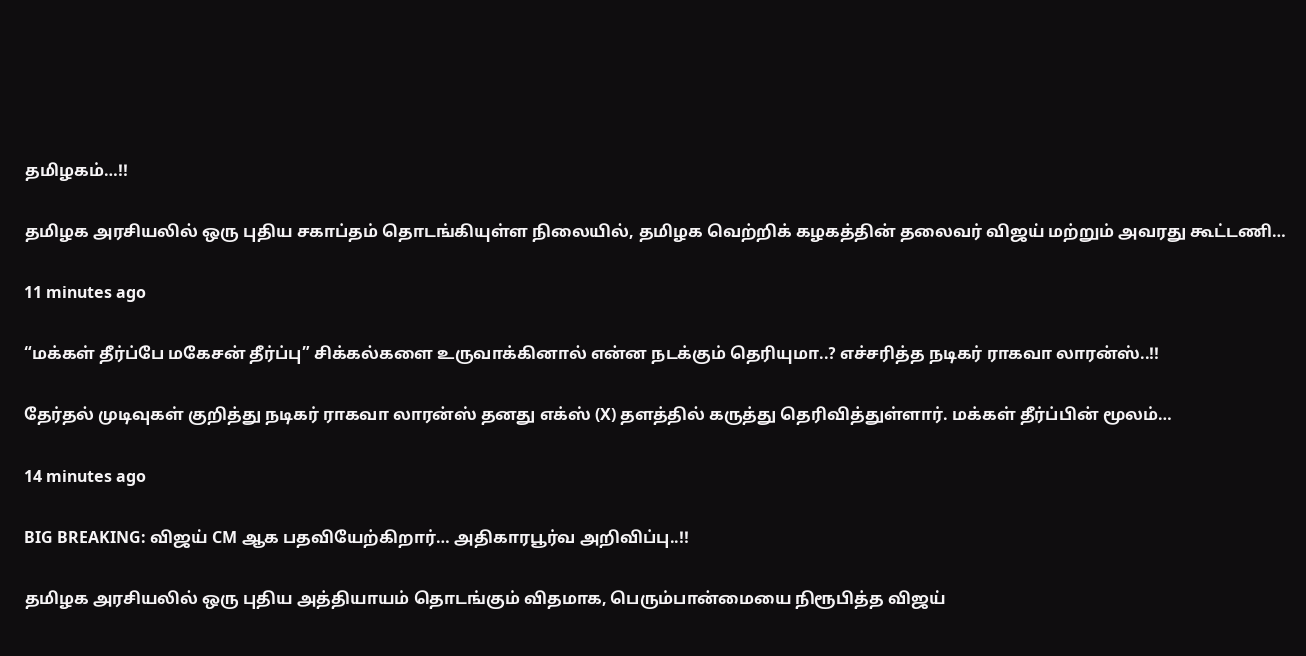தமிழகம்…!!

தமிழக அரசியலில் ஒரு புதிய சகாப்தம் தொடங்கியுள்ள நிலையில், தமிழக வெற்றிக் கழகத்தின் தலைவர் விஜய் மற்றும் அவரது கூட்டணி…

11 minutes ago

“மக்கள் தீர்ப்பே மகேசன் தீர்ப்பு” சிக்கல்களை உருவாக்கினால் என்ன நடக்கும் தெரியுமா..? எச்சரித்த நடிகர் ராகவா லாரன்ஸ்..!!

தேர்தல் முடிவுகள் குறித்து நடிகர் ராகவா லாரன்ஸ் தனது எக்ஸ் (X) தளத்தில் கருத்து தெரிவித்துள்ளார். மக்கள் தீர்ப்பின் மூலம்…

14 minutes ago

BIG BREAKING: விஜய் CM ஆக பதவியேற்கிறார்… அதிகாரபூர்வ அறிவிப்பு..!!

தமிழக அரசியலில் ஒரு புதிய அத்தியாயம் தொடங்கும் விதமாக, பெரும்பான்மையை நிரூபித்த விஜய்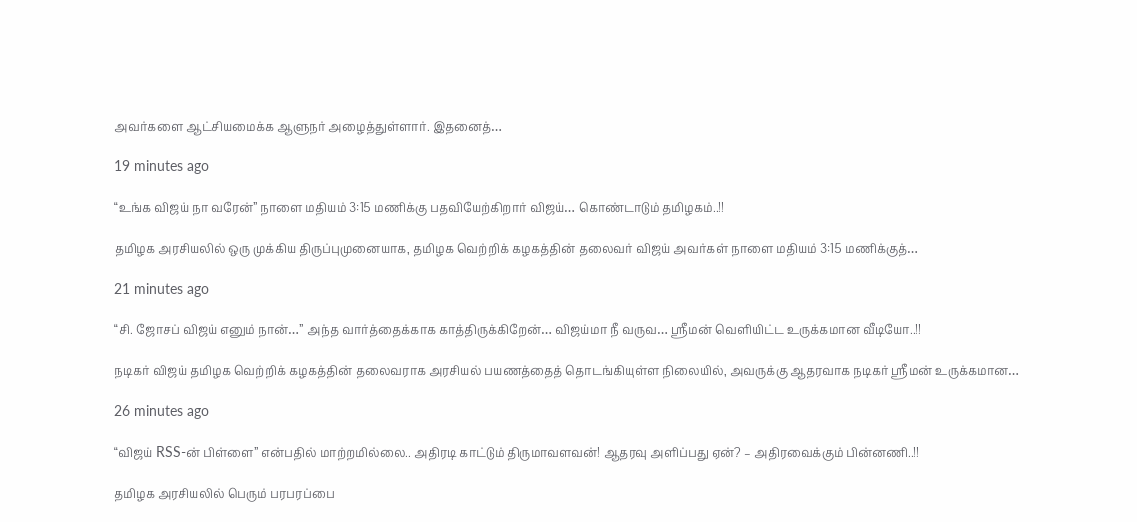அவர்களை ஆட்சியமைக்க ஆளுநர் அழைத்துள்ளார். இதனைத்…

19 minutes ago

“உங்க விஜய் நா வரேன்” நாளை மதியம் 3:15 மணிக்கு பதவியேற்கிறார் விஜய்… கொண்டாடும் தமிழகம்..!!

தமிழக அரசியலில் ஒரு முக்கிய திருப்புமுனையாக, தமிழக வெற்றிக் கழகத்தின் தலைவர் விஜய் அவர்கள் நாளை மதியம் 3:15 மணிக்குத்…

21 minutes ago

“சி. ஜோசப் விஜய் எனும் நான்…” அந்த வார்த்தைக்காக காத்திருக்கிறேன்… விஜய்மா நீ வருவ… ஸ்ரீமன் வெளியிட்ட உருக்கமான வீடியோ..!!

நடிகர் விஜய் தமிழக வெற்றிக் கழகத்தின் தலைவராக அரசியல் பயணத்தைத் தொடங்கியுள்ள நிலையில், அவருக்கு ஆதரவாக நடிகர் ஸ்ரீமன் உருக்கமான…

26 minutes ago

“விஜய் RSS-ன் பிள்ளை” என்பதில் மாற்றமில்லை.. அதிரடி காட்டும் திருமாவளவன்! ஆதரவு அளிப்பது ஏன்? – அதிரவைக்கும் பின்னணி..!!

தமிழக அரசியலில் பெரும் பரபரப்பை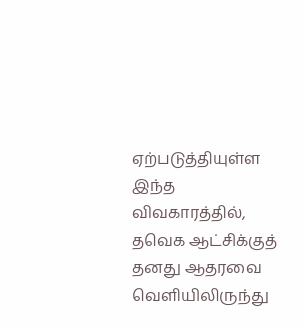ஏற்படுத்தியுள்ள இந்த விவகாரத்தில், தவெக ஆட்சிக்குத் தனது ஆதரவை வெளியிலிருந்து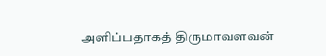அளிப்பதாகத் திருமாவளவன்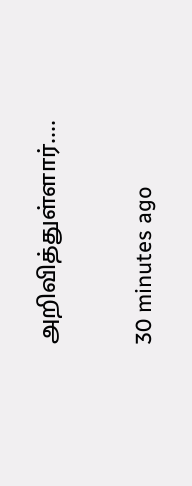அறிவித்துள்ளார்.…

30 minutes ago